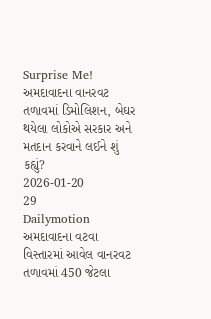Surprise Me!
અમદાવાદના વાનરવટ તળાવમાં ડિમોલિશન, બેઘર થયેલા લોકોએ સરકાર અને મતદાન કરવાને લઈને શું કહ્યું?
2026-01-20
29
Dailymotion
અમદાવાદના વટવા વિસ્તારમાં આવેલ વાનરવટ તળાવમાં 450 જેટલા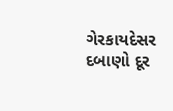ગેરકાયદેસર દબાણો દૂર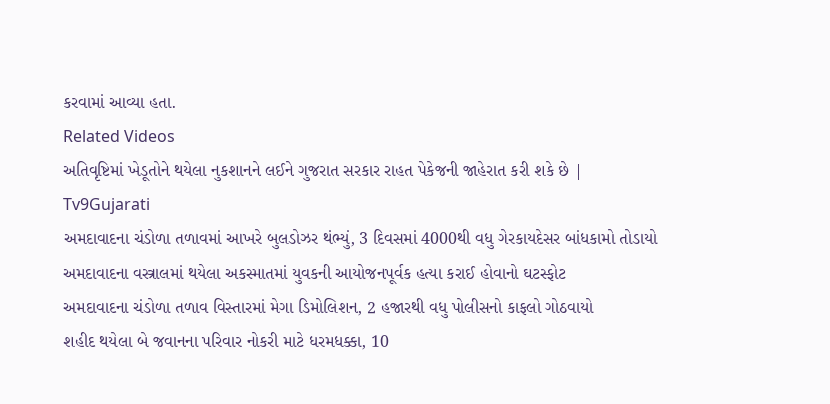કરવામાં આવ્યા હતા.
Related Videos
અતિવૃષ્ટિમાં ખેડૂતોને થયેલા નુકશાનને લઈને ગુજરાત સરકાર રાહત પેકેજની જાહેરાત કરી શકે છે | Tv9Gujarati
અમદાવાદના ચંડોળા તળાવમાં આખરે બુલડોઝર થંભ્યું, 3 દિવસમાં 4000થી વધુ ગેરકાયદેસર બાંધકામો તોડાયો
અમદાવાદના વસ્ત્રાલમાં થયેલા અકસ્માતમાં યુવકની આયોજનપૂર્વક હત્યા કરાઈ હોવાનો ઘટસ્ફોટ
અમદાવાદના ચંડોળા તળાવ વિસ્તારમાં મેગા ડિમોલિશન, 2 હજારથી વધુ પોલીસનો કાફલો ગોઠવાયો
શહીદ થયેલા બે જવાનના પરિવાર નોકરી માટે ધરમધક્કા, 10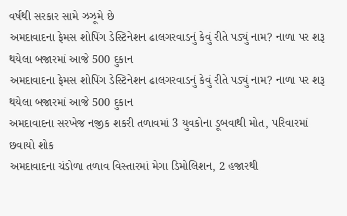વર્ષથી સરકાર સામે ઝઝૂમે છે
અમદાવાદના ફેમસ શોપિંગ ડેસ્ટિનેશન ઢાલગરવાડનું કેવું રીતે પડ્યું નામ? નાળા પર શરૂ થયેલા બજારમાં આજે 500 દુકાન
અમદાવાદના ફેમસ શોપિંગ ડેસ્ટિનેશન ઢાલગરવાડનું કેવું રીતે પડ્યું નામ? નાળા પર શરૂ થયેલા બજારમાં આજે 500 દુકાન
અમદાવાદના સરખેજ નજીક શકરી તળાવમાં 3 યુવકોના ડૂબવાથી મોત, પરિવારમાં છવાયો શોક
અમદાવાદના ચંડોળા તળાવ વિસ્તારમાં મેગા ડિમોલિશન, 2 હજારથી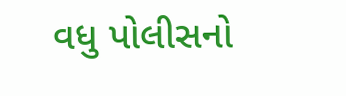વધુ પોલીસનો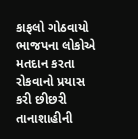કાફલો ગોઠવાયો
ભાજપના લોકોએ મતદાન કરતા રોકવાનો પ્રયાસ કરી છીછરી તાનાશાહીની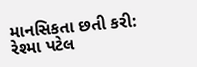માનસિકતા છતી કરી: રેશ્મા પટેલ